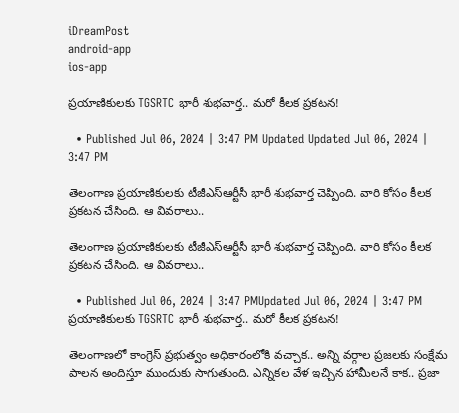iDreamPost
android-app
ios-app

ప్రయాణికులకు TGSRTC భారీ శుభవార్త.. మరో కీలక ప్రకటన!

  • Published Jul 06, 2024 | 3:47 PM Updated Updated Jul 06, 2024 | 3:47 PM

తెలంగాణ ప్రయాణికులకు టీజీఎస్‌ఆర్టీసీ భారీ శుభవార్త చెప్పింది. వారి కోసం కీలక ప్రకటన చేసింది. ఆ వివరాలు..

తెలంగాణ ప్రయాణికులకు టీజీఎస్‌ఆర్టీసీ భారీ శుభవార్త చెప్పింది. వారి కోసం కీలక ప్రకటన చేసింది. ఆ వివరాలు..

  • Published Jul 06, 2024 | 3:47 PMUpdated Jul 06, 2024 | 3:47 PM
ప్రయాణికులకు TGSRTC భారీ శుభవార్త.. మరో కీలక ప్రకటన!

తెలంగాణలో కాంగ్రెస్‌ ప్రభుత్వం అధికారంలోకి వచ్చాక.. అన్ని వర్గాల ప్రజలకు సంక్షేమ పాలన అందిస్తూ ముందుకు సాగుతుంది. ఎన్నికల వేళ ఇచ్చిన హామీలనే కాక.. ప్రజా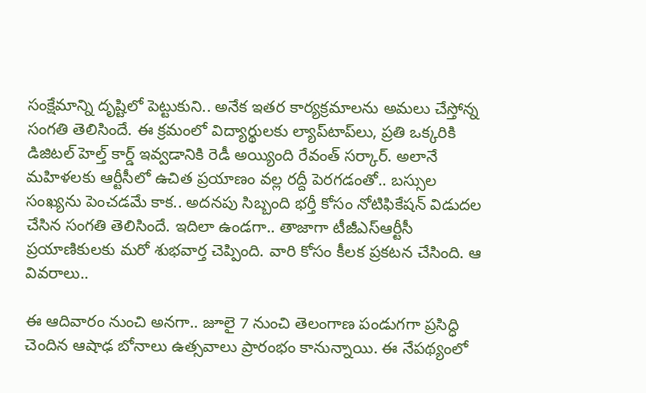సంక్షేమాన్ని దృష్టిలో పెట్టుకుని.. అనేక ఇతర కార్యక్రమాలను అమలు చేస్తోన్న సంగతి తెలిసిందే. ఈ క్రమంలో విద్యార్థులకు ల్యాప్‌టాప్‌లు, ప్రతి ఒక్కరికి డిజిటల్‌ హెల్త్‌ కార్డ్‌ ఇవ్వడానికి రెడీ అయ్యింది రేవంత్‌ సర్కార్‌. అలానే మహిళలకు ఆర్టీసీలో ఉచిత ప్రయాణం వల్ల రద్దీ పెరగడంతో.. బస్సుల సంఖ్యను పెంచడమే కాక.. అదనపు సిబ్బంది భర్తీ కోసం నోటిఫికేషన్‌ విడుదల చేసిన సంగతి తెలిసిందే. ఇదిలా ఉండగా.. తాజాగా టీజీఎస్‌ఆర్టీసీ ప్రయాణికులకు మరో శుభవార్త చెప్పింది. వారి కోసం కీలక ప్రకటన చేసింది. ఆ వివరాలు..

ఈ ఆదివారం నుంచి అనగా.. జూలై 7 నుంచి తెలంగాణ పండుగగా ప్రసిద్ధి చెందిన ఆషాఢ బోనాలు ఉత్సవాలు ప్రారంభం కానున్నాయి. ఈ నేపథ్యంలో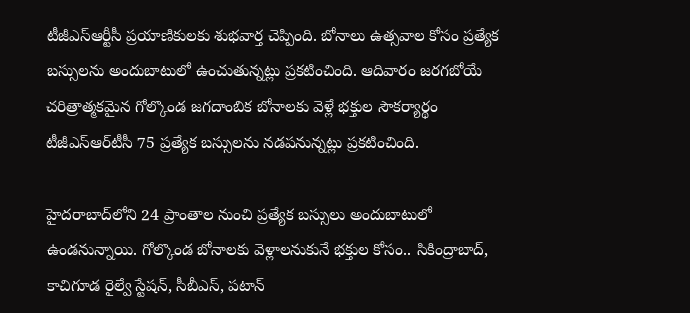టీజీఎస్‌ఆర్టీసీ ప్రయాణికులకు శుభవార్త చెప్పింది. బోనాలు ఉత్సవాల కోసం ప్రత్యేక బస్సులను అందుబాటులో ఉంచుతున్నట్లు ప్రకటించింది. ఆదివారం జరగబోయే చరిత్రాత్మకమైన గోల్కొండ జగదాంబిక బోనాలకు వెళ్లే భక్తుల సౌకర్యార్థం టీజీఎస్‌ఆర్‌టీసీ 75 ప్రత్యేక బస్సులను నడపనున్నట్లు ప్రకటించింది.

హైదరాబాద్‌లోని 24 ప్రాంతాల నుంచి ప్రత్యేక బస్సులు అందుబాటులో ఉండనున్నాయి. గోల్కొండ బోనాలకు వెళ్లాలనుకునే భక్తుల కోసం.. సికింద్రాబాద్‌, కాచిగూడ రైల్వే స్టేషన్‌, సీబీఎస్‌, పటాన్‌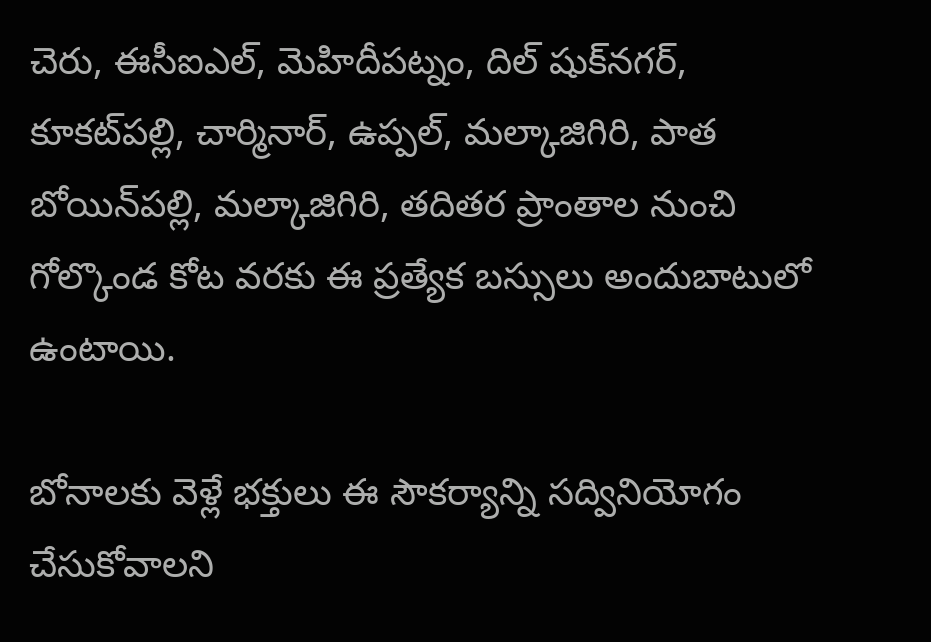చెరు, ఈసీఐఎల్‌, మెహిదీపట్నం, దిల్‌ షుక్‌నగర్‌, కూకట్‌పల్లి, చార్మినార్‌, ఉప్పల్‌, మల్కాజిగిరి, పాత బోయిన్‌పల్లి, మల్కాజిగిరి, తదితర ప్రాంతాల నుంచి గోల్కొండ కోట వరకు ఈ ప్రత్యేక బస్సులు అందుబాటులో ఉంటాయి.

బోనాలకు వెళ్లే భక్తులు ఈ సౌకర్యాన్ని సద్వినియోగం చేసుకోవాలని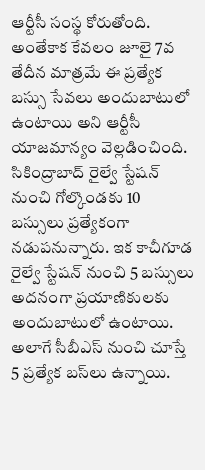ఆర్టీసీ సంస్థ కోరుతోంది. అంతేకాక కేవలం జూలై 7వ తేదీన మాత్రమే ఈ ప్రత్యేక బస్సు సేవలు అందుబాటులో ఉంటాయి అని ఆర్టీసీ యాజమాన్యం వెల్లడించింది. సికింద్రాబాద్ రైల్వే స్టేషన్ నుంచి గోల్కొండకు 10 బస్సులు ప్రత్యేకంగా నడుపనున్నారు. ఇక కాచీగూడ రైల్వే స్టేషన్ నుంచి 5 బస్సులు అదనంగా ప్రయాణికులకు అందుబాటులో ఉంటాయి. అలాగే సీబీఎస్ నుంచి చూస్తే 5 ప్రత్యేక బస్‌లు ఉన్నాయి.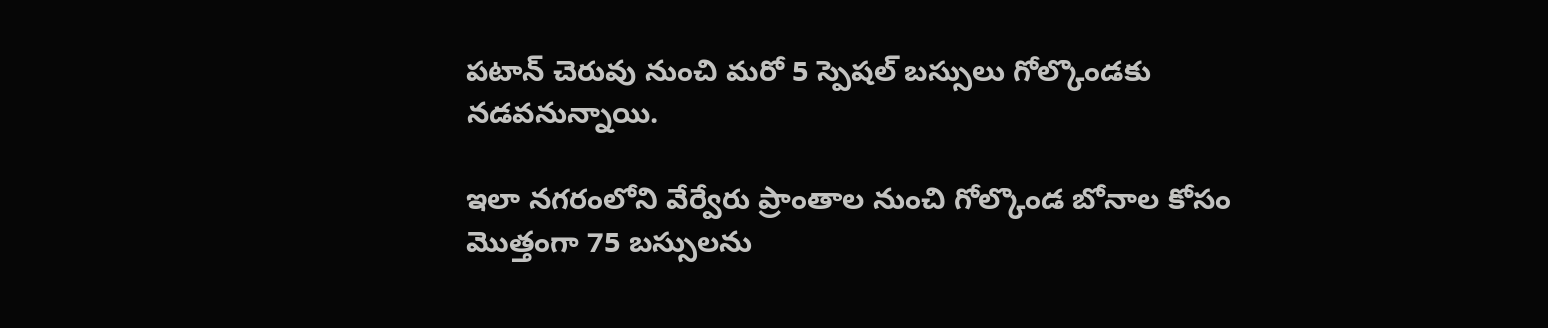పటాన్ చెరువు నుంచి మరో 5 స్పెషల్ బస్సులు గోల్కొండకు నడవనున్నాయి.

ఇలా నగరంలోని వేర్వేరు ప్రాంతాల నుంచి గోల్కొండ బోనాల కోసం మొత్తంగా 75 బస్సులను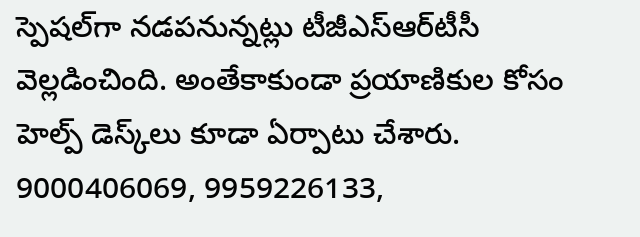స్పెషల్‌గా నడపనున్నట్లు టీజీఎస్ఆర్‌టీసీ వెల్లడించింది. అంతేకాకుండా ప్రయాణికుల కోసం హెల్ప్ డెస్క్‌లు కూడా ఏర్పాటు చేశారు. 9000406069, 9959226133,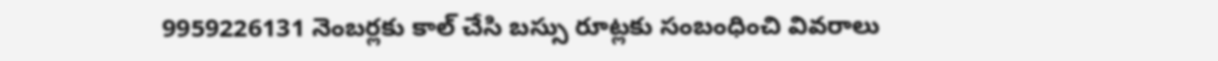9959226131 నెంబర్లకు కాల్ చేసి బస్సు రూట్లకు సంబంధించి వివరాలు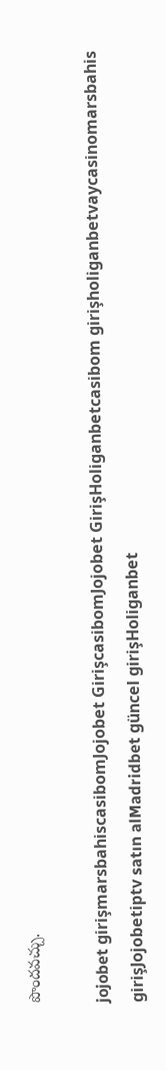పొందవచ్చు.

jojobet girişmarsbahiscasibomJojobet GirişcasibomJojobet GirişHoliganbetcasibom girişholiganbetvaycasinomarsbahis girişJojobetiptv satın alMadridbet güncel girişHoliganbet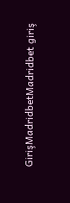GirişMadridbetMadridbet giriş